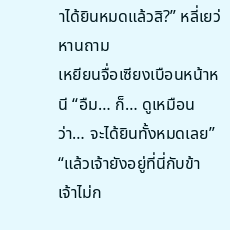าได้ยินหมดแล้วสิ?” หลี่เยว่หานถาม
เหยียนจื่อเซียงเบือนหน้าหนี “อืม… ก็… ดูเหมือนว่า… จะได้ยินทั้งหมดเลย”
“แล้วเจ้ายังอยู่ที่นี่กับข้า เจ้าไม่ก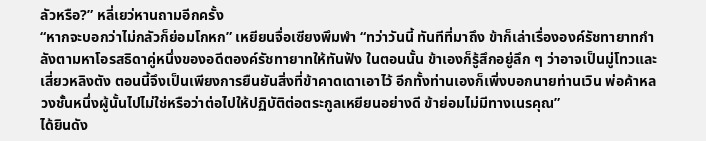ลัวหรือ?” หลี่เยว่หานถามอีกครั้ง
“หากจะบอกว่าไม่กลัวก็ย่อมโกหก” เหยียนจื่อเซียงพึมพำ “ทว่าวันนี้ ทันทีที่มาถึง ข้าก็เล่าเรื่ององค์รัชทายาทกำลังตามหาโอรสธิดาคู่หนึ่งของอดีตองค์รัชทายาทให้ทันฟัง ในตอนนั้น ข้าเองก็รู้สึกอยู่ลึก ๆ ว่าอาจเป็นมู่โทวและเสี่ยวหลิงตัง ตอนนี้จึงเป็นเพียงการยืนยันสิ่งที่ข้าคาดเดาเอาไว้ อีกทั้งท่านเองก็เพิ่งบอกนายท่านเวิน พ่อค้าหลวงชั้นหนึ่งผู้นั้นไปไม่ใช่หรือว่าต่อไปให้ปฏิบัติต่อตระกูลเหยียนอย่างดี ข้าย่อมไม่มีทางเนรคุณ”
ได้ยินดัง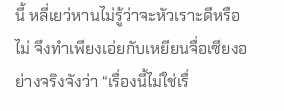นี้ หลี่เยว่หานไม่รู้ว่าจะหัวเราะดีหรือไม่ จึงทำเพียงเอ่ยกับเหยียนจื่อเซียงอย่างจริงจังว่า “เรื่องนี้ไม่ใช่เรื่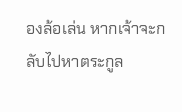องล้อเล่น หากเจ้าจะกลับไปหาตระกูล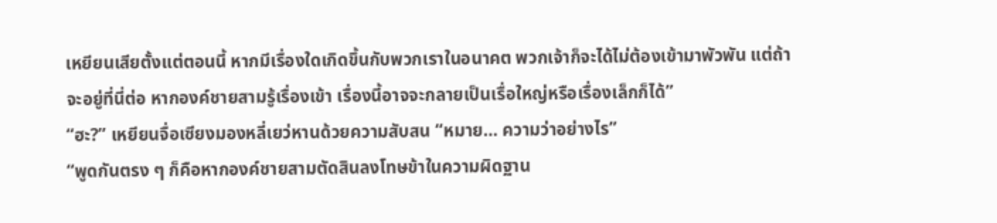เหยียนเสียตั้งแต่ตอนนี้ หากมีเรื่องใดเกิดขึ้นกับพวกเราในอนาคต พวกเจ้าก็จะได้ไม่ต้องเข้ามาพัวพัน แต่ถ้าจะอยู่ที่นี่ต่อ หากองค์ชายสามรู้เรื่องเข้า เรื่องนี้อาจจะกลายเป็นเรื่อใหญ่หรือเรื่องเล็กก็ได้”
“ฮะ?” เหยียนจื่อเซียงมองหลี่เยว่หานด้วยความสับสน “หมาย… ความว่าอย่างไร”
“พูดกันตรง ๆ ก็คือหากองค์ชายสามตัดสินลงโทษข้าในความผิดฐาน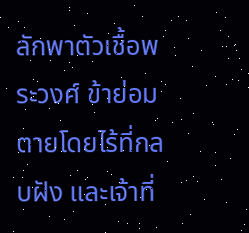ลักพาตัวเชื้อพระวงศ์ ข้าย่อมตายโดยไร้ที่กลบฝัง และเจ้าที่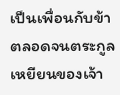เป็นเพื่อนกับข้า ตลอดจนตระกูลเหยียนของเจ้า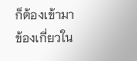ก็ต้องเข้ามาข้องเกี่ยวใน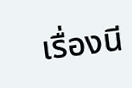เรื่องนี